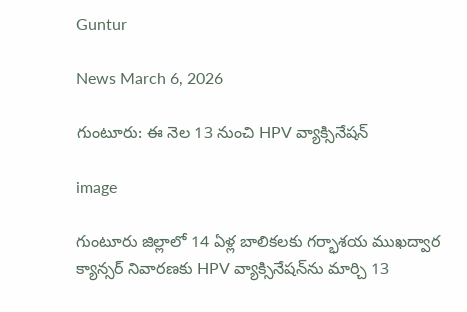Guntur

News March 6, 2026

గుంటూరు: ఈ నెల 13 నుంచి HPV వ్యాక్సినేషన్

image

గుంటూరు జిల్లాలో 14 ఏళ్ల బాలికలకు గర్భాశయ ముఖద్వార క్యాన్సర్ నివారణకు HPV వ్యాక్సినేషన్‌ను మార్చి 13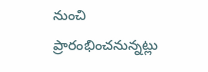నుంచి ప్రారంభించనున్నట్లు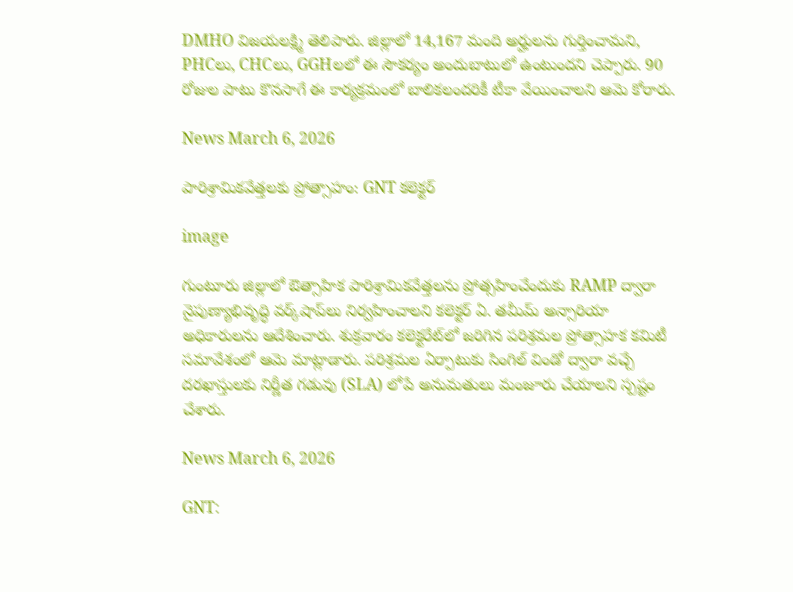DMHO విజయలక్ష్మి తెలిపారు. జిల్లాలో 14,167 మంది అర్హులను గుర్తించామని, PHCలు, CHCలు, GGHలలో ఈ సౌకర్యం అందుబాటులో ఉంటుందని చెప్పారు. 90 రోజుల పాటు కొనసాగే ఈ కార్యక్రమంలో బాలికలందరికీ టీకా వేయించాలని ఆమె కోరారు.

News March 6, 2026

పారిశ్రామికవేత్తలకు ప్రోత్సాహం: GNT కలెక్టర్

image

గుంటూరు జిల్లాలో ఔత్సాహిక పారిశ్రామికవేత్తలను ప్రోత్సహించేందుకు RAMP ద్వారా నైపుణ్యాభివృద్ధి వర్క్‌షాప్‌లు నిర్వహించాలని కలెక్టర్ ఏ. తమీమ్ అన్సారియా అధికారులను ఆదేశించారు. శుక్రవారం కలెక్టరేట్‌లో జరిగిన పరిశ్రమల ప్రోత్సాహక కమిటీ సమావేశంలో ఆమె మాట్లాడారు. పరిశ్రమల ఏర్పాటుకు సింగిల్ విండో ద్వారా వచ్చే దరఖాస్తులకు నిర్ణీత గడువు (SLA) లోపే అనుమతులు మంజూరు చేయాలని స్పష్టం చేశారు.

News March 6, 2026

GNT: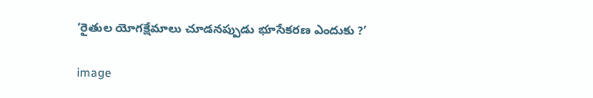‘రైతుల యోగక్షేమాలు చూడనప్పుడు భూసేకరణ ఎందుకు ?’

image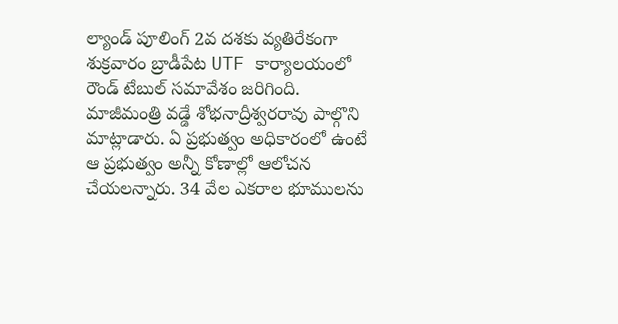ల్యాండ్ పూలింగ్ 2వ దశకు వ్యతిరేకంగా శుక్రవారం బ్రాడీపేట UTF కార్యాలయంలో రౌండ్ టేబుల్ సమావేశం జరిగింది. మాజీమంత్రి వడ్డే శోభనాద్రీశ్వరరావు పాల్గొని మాట్లాడారు. ఏ ప్రభుత్వం అధికారంలో ఉంటే ఆ ప్రభుత్వం అన్నీ కోణాల్లో ఆలోచన చేయలన్నారు. 34 వేల ఎకరాల భూములను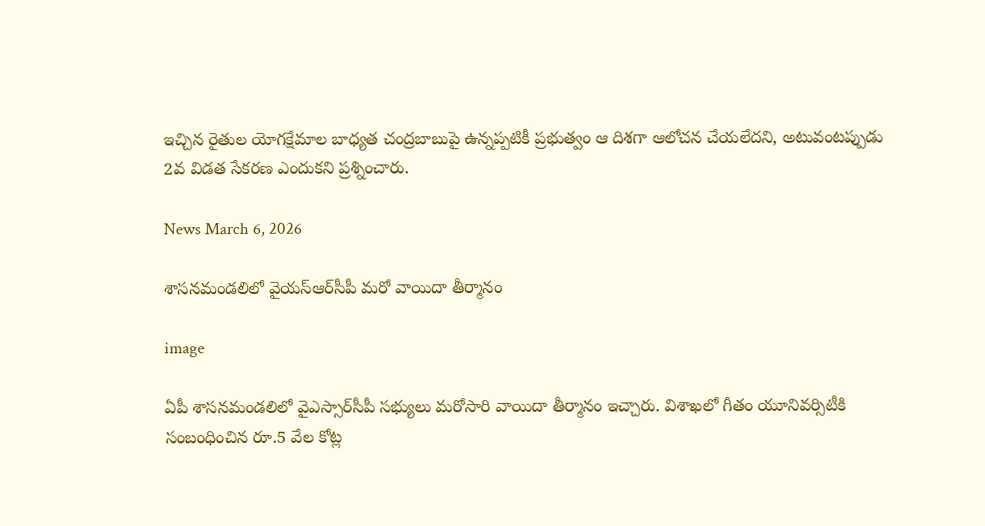ఇచ్చిన రైతుల యోగక్షేమాల బాధ్యత చంద్రబాబుపై ఉన్నప్పటికీ ప్రభుత్వం ఆ దిశగా ఆలోచన చేయలేదని, అటువంటప్పుడు 2వ విడత సేకరణ ఎందుకని ప్రశ్నించారు.

News March 6, 2026

శాసనమండలిలో వైయస్‌ఆర్‌సీపీ మరో వాయిదా తీర్మానం

image

ఏపీ శాసనమండలిలో వైఎస్సార్‌సీపీ సభ్యులు మరోసారి వాయిదా తీర్మానం ఇచ్చారు. విశాఖలో గీతం యూనివర్సిటీకి సంబంధించిన రూ.5 వేల కోట్ల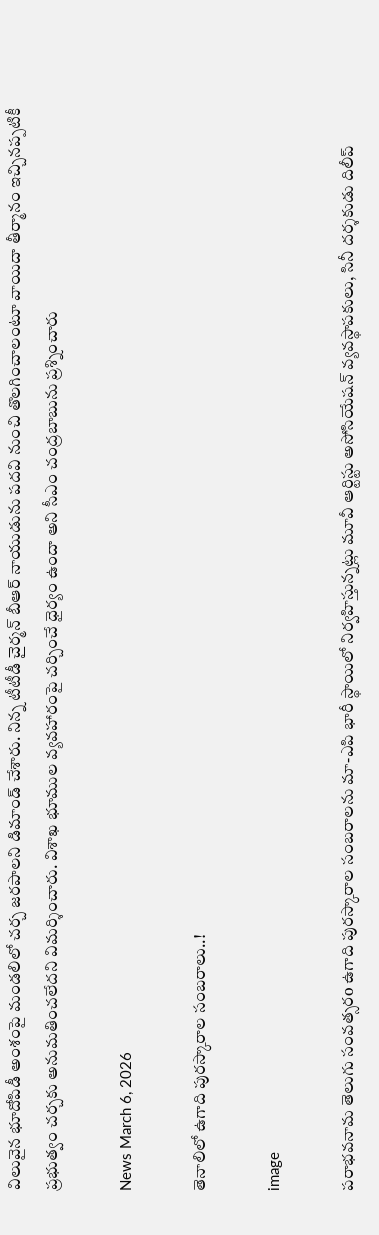విలువైన భూదోపిడీ అంశంపై మండలిలో చర్చ జరపాలని డిమాండ్ చేశారు. నిన్న టీటీడీ చైర్మన్ బీఆర్ నాయుడును పదవి నుంచి తొలగించాలంటూ వాయిదా తీర్మానం ఇచ్చినప్పటికీ ప్రభుత్వం చర్చకు అనుమతించలేదని విమర్శించారు. విశాఖ భూముల వ్యవహారంపై చర్చించే ధైర్యం ఉందా అని సీఎం చంద్రబాబును ప్రశ్నించారు

News March 6, 2026

తెనాలిలో ఉగాది పురస్కారాల సంబరాలు..!

image

పరాభవనామ తెలుగు సంవత్సరo ఉగాది పురస్కారాల సంబరాలను మా-ఎపి భారీ స్థాయిలో నిర్వహిస్తున్నట్లు మూవీ ఆర్టిస్టు అసోసియేషన్ వ్యవస్థాపకులు, సినీ దర్శకుడు దిలీప్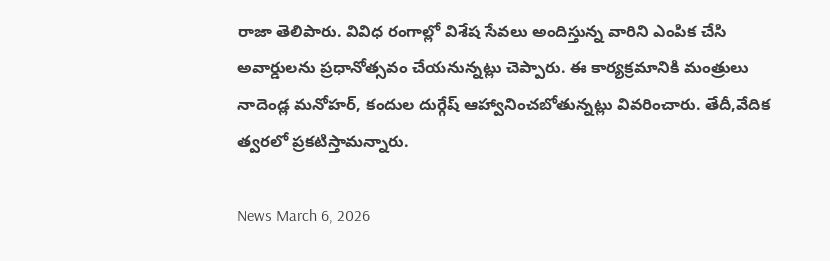రాజా తెలిపారు. వివిధ రంగాల్లో విశేష సేవలు అందిస్తున్న వారిని ఎంపిక చేసి అవార్డులను ప్రధానోత్సవం చేయనున్నట్లు చెప్పారు. ఈ కార్యక్రమానికి మంత్రులు నాదెండ్ల మనోహర్, కందుల దుర్గేష్ ఆహ్వానించబోతున్నట్లు వివరించారు. తేదీ,వేదిక త్వరలో ప్రకటిస్తామన్నారు.

News March 6, 2026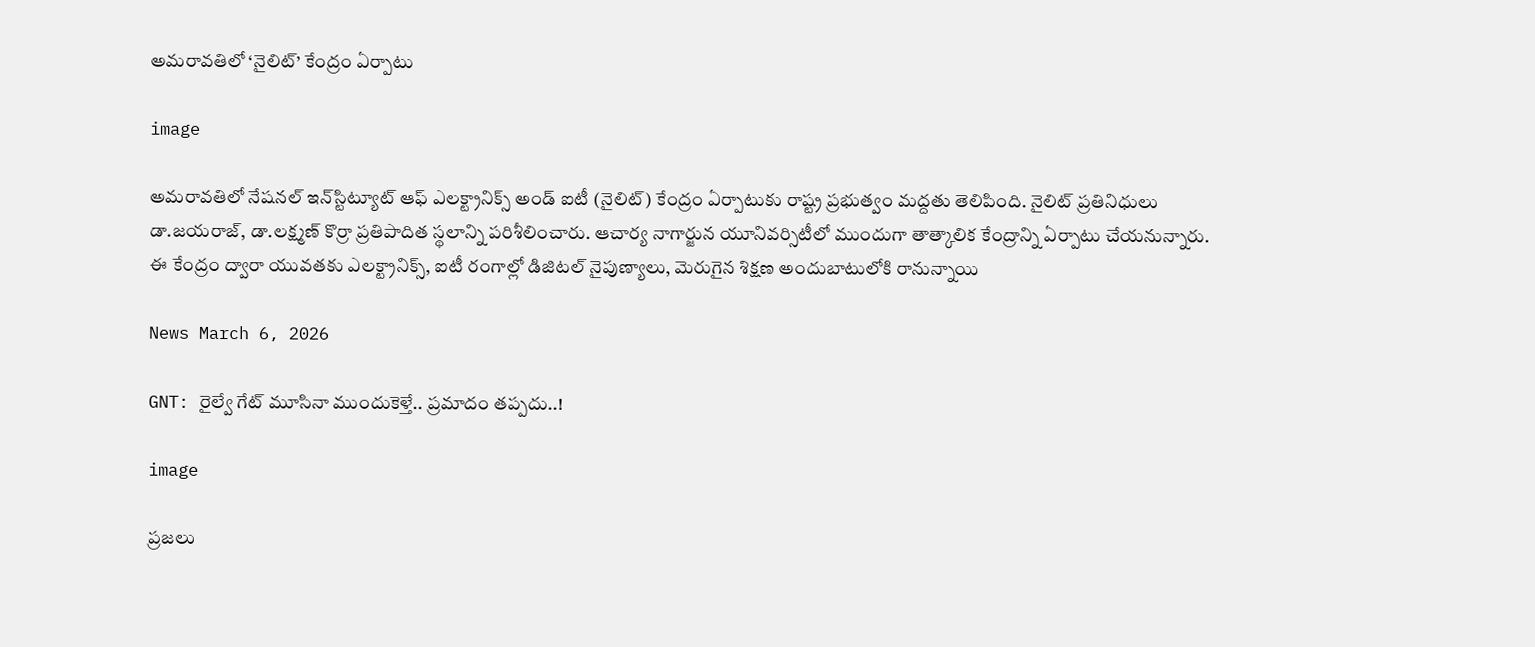అమరావతిలో ‘నైలిట్’ కేంద్రం ఏర్పాటు

image

అమరావతిలో నేషనల్ ఇన్‌స్టిట్యూట్ ఆఫ్ ఎలక్ట్రానిక్స్ అండ్ ఐటీ (నైలిట్) కేంద్రం ఏర్పాటుకు రాష్ట్ర ప్రభుత్వం మద్దతు తెలిపింది. నైలిట్ ప్రతినిధులు డా.జయరాజ్, డా.లక్ష్మణ్ కొర్రా ప్రతిపాదిత స్థలాన్ని పరిశీలించారు. ఆచార్య నాగార్జున యూనివర్సిటీలో ముందుగా తాత్కాలిక కేంద్రాన్ని ఏర్పాటు చేయనున్నారు. ఈ కేంద్రం ద్వారా యువతకు ఎలక్ట్రానిక్స్, ఐటీ రంగాల్లో డిజిటల్ నైపుణ్యాలు, మెరుగైన శిక్షణ అందుబాటులోకి రానున్నాయి

News March 6, 2026

GNT: రైల్వే గేట్ మూసినా ముందుకెళ్తే.. ప్రమాదం తప్పదు..!

image

ప్రజలు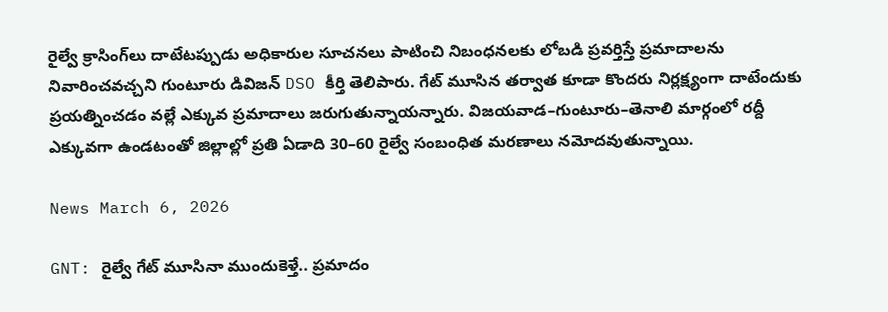రైల్వే క్రాసింగ్‌లు దాటేటప్పుడు అధికారుల సూచనలు పాటించి నిబంధనలకు లోబడి ప్రవర్తిస్తే ప్రమాదాలను నివారించవచ్చని గుంటూరు డివిజన్ DSO కీర్తి తెలిపారు. గేట్ మూసిన తర్వాత కూడా కొందరు నిర్లక్ష్యంగా దాటేందుకు ప్రయత్నించడం వల్లే ఎక్కువ ప్రమాదాలు జరుగుతున్నాయన్నారు. విజయవాడ–గుంటూరు–తెనాలి మార్గంలో రద్దీ ఎక్కువగా ఉండటంతో జిల్లాల్లో ప్రతి ఏడాది 30–60 రైల్వే సంబంధిత మరణాలు నమోదవుతున్నాయి.

News March 6, 2026

GNT: రైల్వే గేట్ మూసినా ముందుకెళ్తే.. ప్రమాదం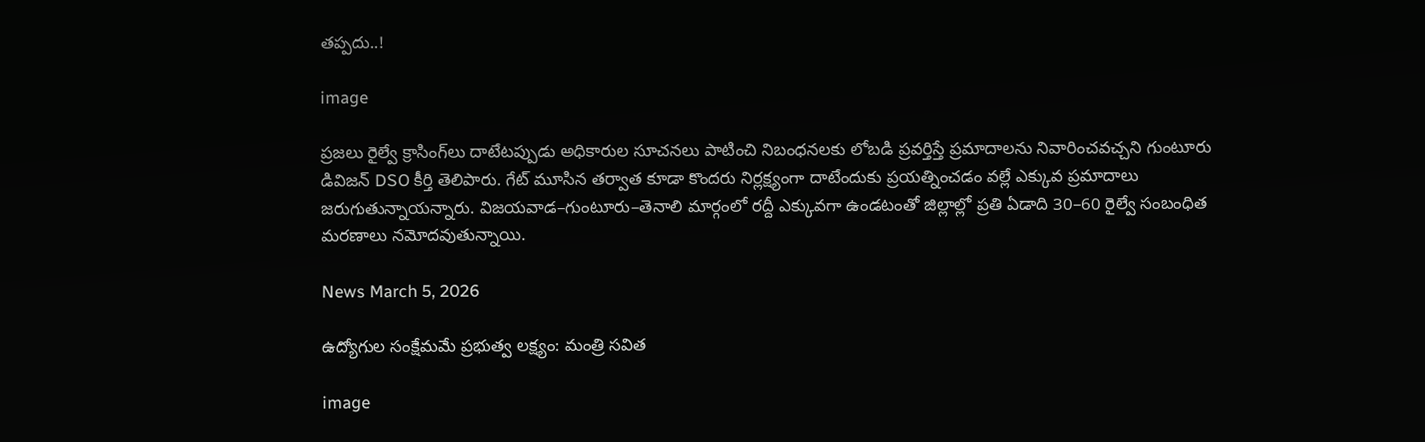తప్పదు..!

image

ప్రజలు రైల్వే క్రాసింగ్‌లు దాటేటప్పుడు అధికారుల సూచనలు పాటించి నిబంధనలకు లోబడి ప్రవర్తిస్తే ప్రమాదాలను నివారించవచ్చని గుంటూరు డివిజన్ DSO కీర్తి తెలిపారు. గేట్ మూసిన తర్వాత కూడా కొందరు నిర్లక్ష్యంగా దాటేందుకు ప్రయత్నించడం వల్లే ఎక్కువ ప్రమాదాలు జరుగుతున్నాయన్నారు. విజయవాడ–గుంటూరు–తెనాలి మార్గంలో రద్దీ ఎక్కువగా ఉండటంతో జిల్లాల్లో ప్రతి ఏడాది 30–60 రైల్వే సంబంధిత మరణాలు నమోదవుతున్నాయి.

News March 5, 2026

ఉద్యోగుల సంక్షేమమే ప్రభుత్వ లక్ష్యం: మంత్రి సవిత

image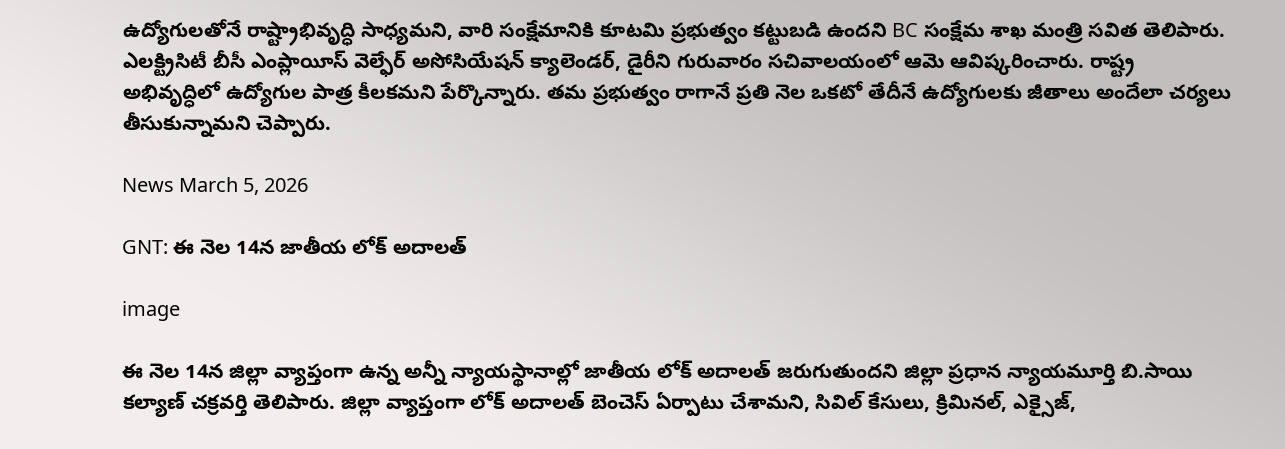ఉద్యోగులతోనే రాష్ట్రాభివృద్ధి సాధ్యమని, వారి సంక్షేమానికి కూటమి ప్రభుత్వం కట్టుబడి ఉందని BC సంక్షేమ శాఖ మంత్రి సవిత తెలిపారు. ఎలక్ట్రిసిటీ బీసీ ఎంప్లాయీస్ వెల్ఫేర్ అసోసియేషన్ క్యాలెండర్, డైరీని గురువారం సచివాలయంలో ఆమె ఆవిష్కరించారు. రాష్ట్ర అభివృద్ధిలో ఉద్యోగుల పాత్ర కీలకమని పేర్కొన్నారు. తమ ప్రభుత్వం రాగానే ప్రతి నెల ఒకటో తేదీనే ఉద్యోగులకు జీతాలు అందేలా చర్యలు తీసుకున్నామని చెప్పారు.

News March 5, 2026

GNT: ఈ నెల 14న జాతీయ లోక్ అదాలత్

image

ఈ నెల 14న జిల్లా వ్యాప్తంగా ఉన్న అన్నీ న్యాయస్థానాల్లో జాతీయ లోక్ అదాలత్ జరుగుతుందని జిల్లా ప్రధాన న్యాయమూర్తి బి.సాయి కల్యాణ్ చక్రవర్తి తెలిపారు. జిల్లా వ్యాప్తంగా లోక్ అదాలత్ బెంచెస్ ఏర్పాటు చేశామని‌, సివిల్ కేసులు, క్రిమినల్, ఎక్సైజ్,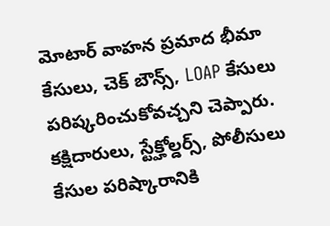మోటార్ వాహన ప్రమాద భీమా కేసులు, చెక్ బౌన్స్, LOAP కేసులు పరిష్కరించుకోవచ్చని చెప్పారు. కక్షిదారులు, స్టేక్హోల్డర్స్, పోలీసులు కేసుల పరిష్కారానికి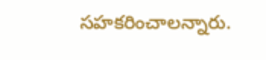సహకరించాలన్నారు.